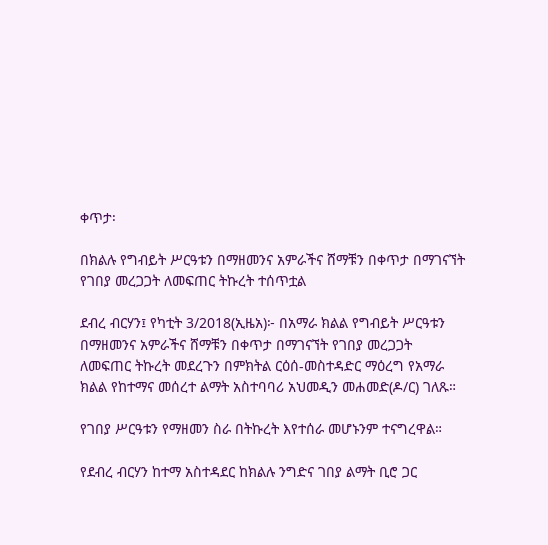ቀጥታ፡

በክልሉ የግብይት ሥርዓቱን በማዘመንና አምራችና ሸማቹን በቀጥታ በማገናኘት የገበያ መረጋጋት ለመፍጠር ትኩረት ተሰጥቷል

ደብረ ብርሃን፤ የካቲት 3/2018(ኢዜአ)፦ በአማራ ክልል የግብይት ሥርዓቱን በማዘመንና አምራችና ሸማቹን በቀጥታ በማገናኘት የገበያ መረጋጋት ለመፍጠር ትኩረት መደረጉን በምክትል ርዕሰ-መስተዳድር ማዕረግ የአማራ ክልል የከተማና መሰረተ ልማት አስተባባሪ አህመዲን መሐመድ(ዶ/ር) ገለጹ።

የገበያ ሥርዓቱን የማዘመን ስራ በትኩረት እየተሰራ መሆኑንም ተናግረዋል።

የደብረ ብርሃን ከተማ አስተዳደር ከክልሉ ንግድና ገበያ ልማት ቢሮ ጋር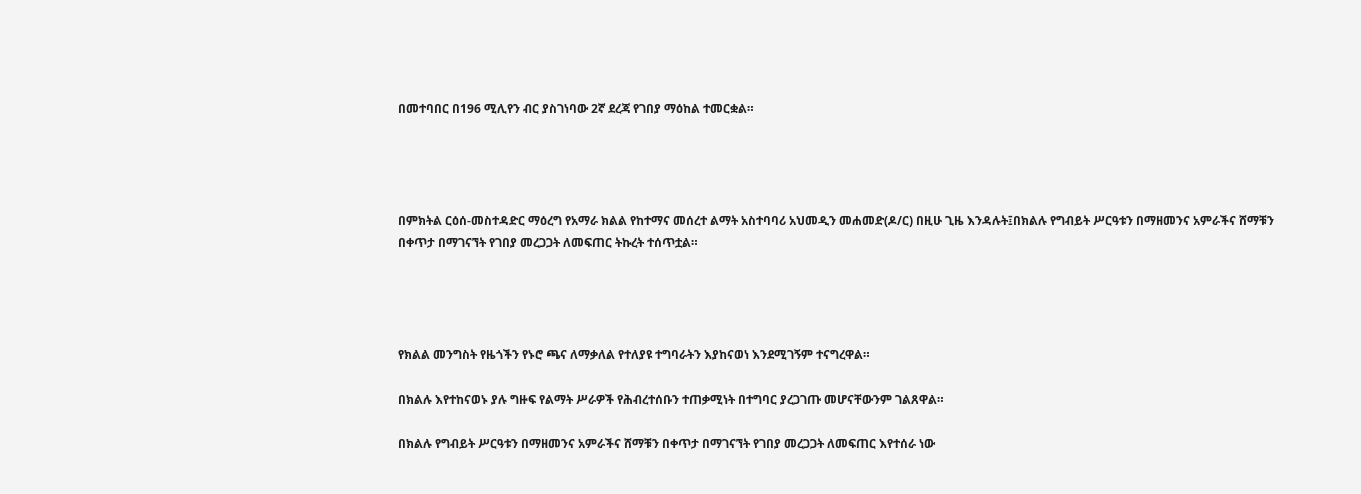በመተባበር በ196 ሚሊየን ብር ያስገነባው 2ኛ ደረጃ የገበያ ማዕከል ተመርቋል።




በምክትል ርዕሰ-መስተዳድር ማዕረግ የአማራ ክልል የከተማና መሰረተ ልማት አስተባባሪ አህመዲን መሐመድ(ዶ/ር) በዚሁ ጊዜ እንዳሉት፤በክልሉ የግብይት ሥርዓቱን በማዘመንና አምራችና ሸማቹን በቀጥታ በማገናኘት የገበያ መረጋጋት ለመፍጠር ትኩረት ተሰጥቷል።




የክልል መንግስት የዜጎችን የኑሮ ጫና ለማቃለል የተለያዩ ተግባራትን እያከናወነ እንደሚገኝም ተናግረዋል።

በክልሉ እየተከናወኑ ያሉ ግዙፍ የልማት ሥራዎች የሕብረተሰቡን ተጠቃሚነት በተግባር ያረጋገጡ መሆናቸውንም ገልጸዋል።

በክልሉ የግብይት ሥርዓቱን በማዘመንና አምራችና ሸማቹን በቀጥታ በማገናኘት የገበያ መረጋጋት ለመፍጠር እየተሰራ ነው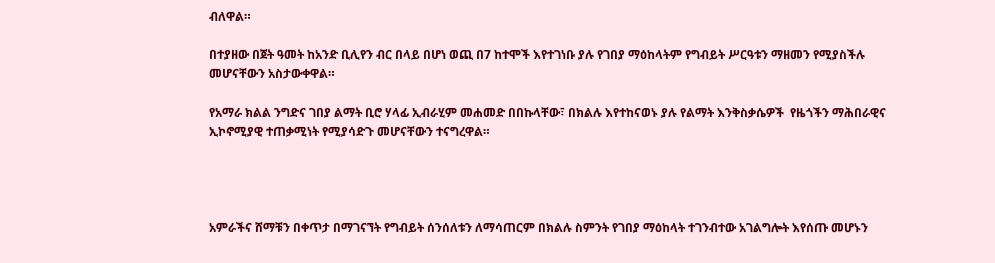ብለዋል።

በተያዘው በጀት ዓመት ከአንድ ቢሊየን ብር በላይ በሆነ ወጪ በ7 ከተሞች እየተገነቡ ያሉ የገበያ ማዕከላትም የግብይት ሥርዓቱን ማዘመን የሚያስችሉ መሆናቸውን አስታውቀዋል።

የአማራ ክልል ንግድና ገበያ ልማት ቢሮ ሃላፊ ኢብራሂም መሐመድ በበኩላቸው፣ በክልሉ እየተከናወኑ ያሉ የልማት እንቅስቃሴዎች  የዜጎችን ማሕበራዊና ኢኮኖሚያዊ ተጠቃሚነት የሚያሳድጉ መሆናቸውን ተናግረዋል።




አምራችና ሸማቹን በቀጥታ በማገናኘት የግብይት ሰንሰለቱን ለማሳጠርም በክልሉ ስምንት የገበያ ማዕከላት ተገንብተው አገልግሎት እየሰጡ መሆኑን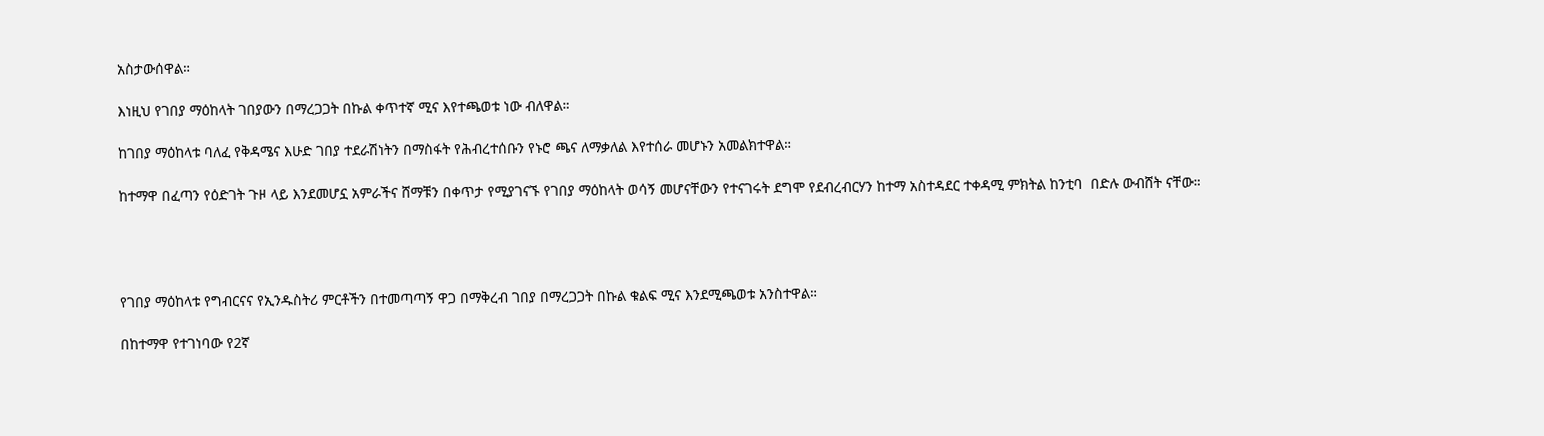አስታውሰዋል።

እነዚህ የገበያ ማዕከላት ገበያውን በማረጋጋት በኩል ቀጥተኛ ሚና እየተጫወቱ ነው ብለዋል።

ከገበያ ማዕከላቱ ባለፈ የቅዳሜና እሁድ ገበያ ተደራሽነትን በማስፋት የሕብረተሰቡን የኑሮ ጫና ለማቃለል እየተሰራ መሆኑን አመልክተዋል።

ከተማዋ በፈጣን የዕድገት ጉዞ ላይ እንደመሆኗ አምራችና ሸማቹን በቀጥታ የሚያገናኙ የገበያ ማዕከላት ወሳኝ መሆናቸውን የተናገሩት ደግሞ የደብረብርሃን ከተማ አስተዳደር ተቀዳሚ ምክትል ከንቲባ  በድሉ ውብሸት ናቸው።




የገበያ ማዕከላቱ የግብርናና የኢንዱስትሪ ምርቶችን በተመጣጣኝ ዋጋ በማቅረብ ገበያ በማረጋጋት በኩል ቁልፍ ሚና እንደሚጫወቱ አንስተዋል።

በከተማዋ የተገነባው የ2ኛ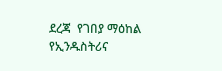ደረጃ  የገበያ ማዕከል የኢንዱስትሪና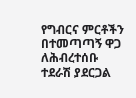የግብርና ምርቶችን በተመጣጣኝ ዋጋ ለሕብረተሰቡ ተደራሽ ያደርጋል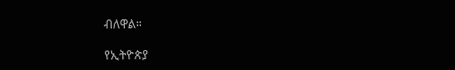ብለዋል።

የኢትዮጵያ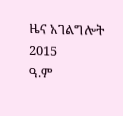ዜና አገልግሎት
2015
ዓ.ም